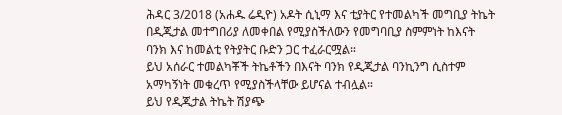ሕዳር 3/2018 (አሐዱ ሬዲዮ) አዶት ሲኒማ እና ቲያትር የተመልካች መግቢያ ትኬት በዲጂታል መተግበሪያ ለመቀበል የሚያስችለውን የመግባቢያ ስምምነት ከእናት ባንክ እና ከመልቲ የትያትር ቡድን ጋር ተፈራርሟል።
ይህ አሰራር ተመልካቾች ትኬቶችን በእናት ባንክ የዲጂታል ባንኪንግ ሲስተም አማካኝነት መቁረጥ የሚያስችላቸው ይሆናል ተብሏል።
ይህ የዲጂታል ትኬት ሽያጭ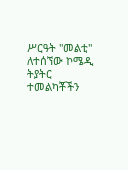ሥርዓት "መልቲ" ለተሰኘው ኮሜዲ ትያትር ተመልካቾችን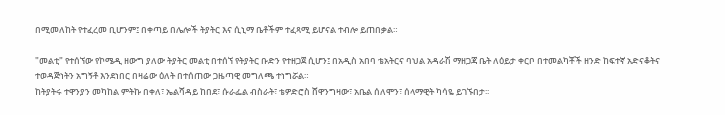በሚመለከት የተፈረመ ቢሆንም፤ በቀጣይ በሌሎች ትያትር እና ሲኒማ ቤቶችም ተፈጻሚ ይሆናል ተብሎ ይጠበቃል።

"መልቲ" የተሰኘው የኮሜዲ ዘውግ ያለው ትያትር መልቲ በተሰኘ የትያትር ቡድን የተዘጋጀ ሲሆን፤ በአዲስ አበባ ቴአትርና ባህል አዳራሽ ማዘጋጃ ቤት ለዕይታ ቀርቦ በተመልካቾች ዘንድ ከፍተኛ አድናቆትና ተወዳጅነትን አግኝቶ እንደነበር በዛሬው ዕለት በተሰጠው ጋዜጣዊ መግለጫ ተነግሯል።
ከትያትሩ ተዋንያን መካከል ምትኩ በቀለ፣ ኤልሻዳይ ከበደ፣ ሱራፌል ብስራት፣ ቴዎድሮስ ሸዋንግዛው፣ አቤል ሰለሞን፣ ሰላማዊት ካሳዬ ይገኙበታ፡፡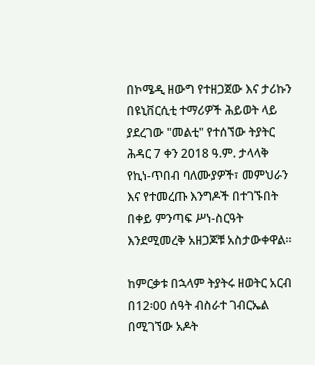በኮሜዲ ዘውግ የተዘጋጀው እና ታሪኩን በዩኒቨርሲቲ ተማሪዎች ሕይወት ላይ ያደረገው "መልቲ" የተሰኘው ትያትር ሕዳር 7 ቀን 2018 ዓ.ም. ታላላቅ የኪነ-ጥበብ ባለሙያዎች፣ መምህራን እና የተመረጡ እንግዶች በተገኙበት በቀይ ምንጣፍ ሥነ-ስርዓት እንደሚመረቅ አዘጋጆቹ አስታውቀዋል።

ከምርቃቱ በኋላም ትያትሩ ዘወትር አርብ በ12፡00 ሰዓት ብስራተ ገብርኤል በሚገኘው አዶት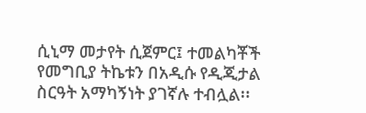ሲኒማ መታየት ሲጀምር፤ ተመልካቾች የመግቢያ ትኬቱን በአዲሱ የዲጂታል ስርዓት አማካኝነት ያገኛሉ ተብሏል፡፡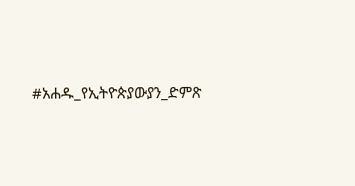#አሐዱ_የኢትዮጵያውያን_ድምጽ